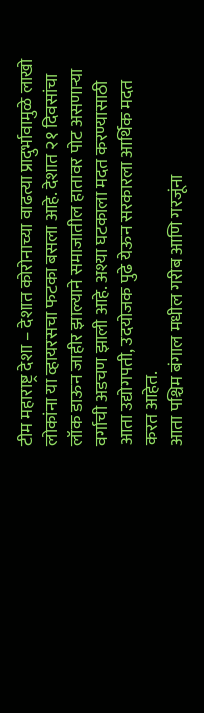टीम महाराष्ट्र देशा – देशात कोरोनाच्या वाढत्या प्रादुर्भावामुळे लाखो लोकांना या व्हायरसचा फटका बसला आहे. देशात २१ दिवसांचा लॉक डाऊन जाहीर झाल्याने समाजातील हातावर पोट असणाऱ्या वर्गाची अडचण झाली आहे. अश्या घटकाला मदत करण्यासाठी आता उद्योगपती, उदयोजक पुढे येऊन सरकारला आर्थिक मदत करत आहेत.
आता पश्चिम बंगाल मधील गरीब आणि गरजूंना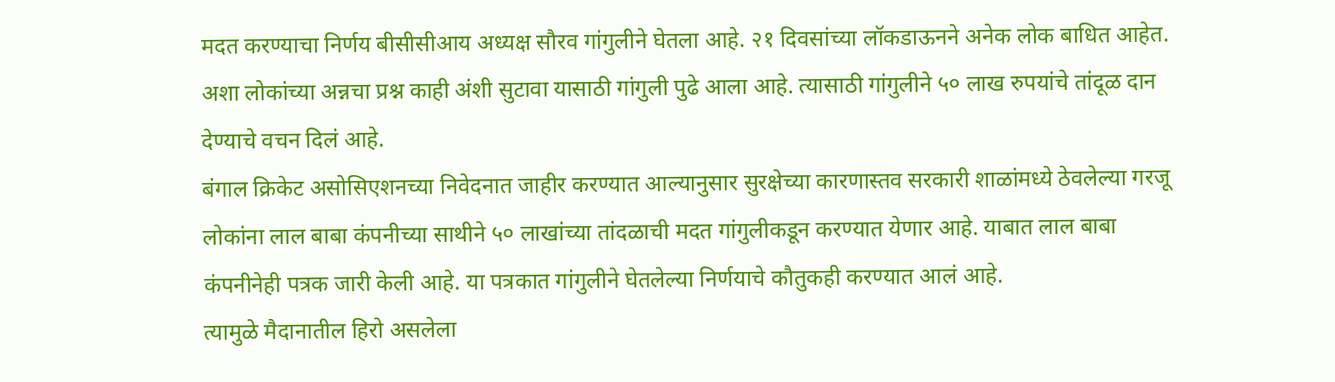मदत करण्याचा निर्णय बीसीसीआय अध्यक्ष सौरव गांगुलीने घेतला आहे. २१ दिवसांच्या लॉकडाऊनने अनेक लोक बाधित आहेत. अशा लोकांच्या अन्नचा प्रश्न काही अंशी सुटावा यासाठी गांगुली पुढे आला आहे. त्यासाठी गांगुलीने ५० लाख रुपयांचे तांदूळ दान देण्याचे वचन दिलं आहे.
बंगाल क्रिकेट असोसिएशनच्या निवेदनात जाहीर करण्यात आल्यानुसार सुरक्षेच्या कारणास्तव सरकारी शाळांमध्ये ठेवलेल्या गरजू लोकांना लाल बाबा कंपनीच्या साथीने ५० लाखांच्या तांदळाची मदत गांगुलीकडून करण्यात येणार आहे. याबात लाल बाबा कंपनीनेही पत्रक जारी केली आहे. या पत्रकात गांगुलीने घेतलेल्या निर्णयाचे कौतुकही करण्यात आलं आहे.
त्यामुळे मैदानातील हिरो असलेला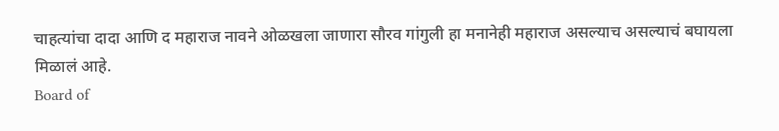चाहत्यांचा दादा आणि द महाराज नावने ओळखला जाणारा सौरव गांगुली हा मनानेही महाराज असल्याच असल्याचं बघायला मिळालं आहे.
Board of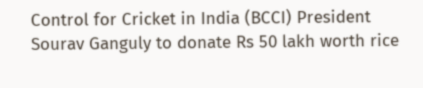Control for Cricket in India (BCCI) President Sourav Ganguly to donate Rs 50 lakh worth rice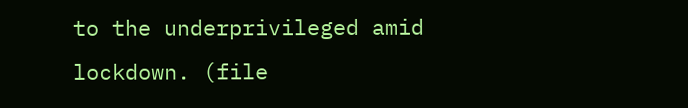to the underprivileged amid lockdown. (file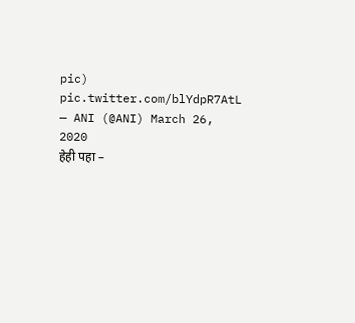pic) pic.twitter.com/blYdpR7AtL
— ANI (@ANI) March 26, 2020
हेही पहा –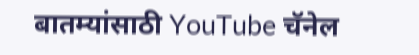बातम्यांसाठी YouTube चॅनेल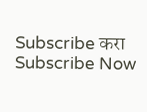Subscribe करा
Subscribe Now